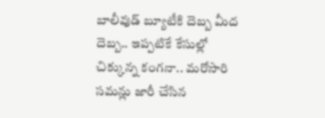బాలీవుడ్ బ్యూటీకి దెబ్బ మీద దెబ్బ.. ఇప్పటికే కేసుల్లో చిక్కున్న కంగనా.. మరోసారి సమన్లు జారీ చేసిన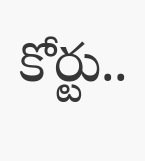కోర్టు..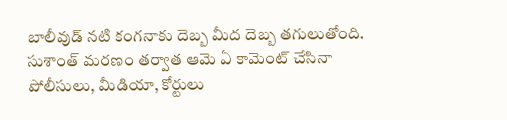బాలీవుడ్ నటి కంగనాకు దెబ్బ మీద దెబ్బ తగులుతోంది. సుశాంత్ మరణం తర్వాత ఆమె ఏ కామెంట్ చేసినా పోలీసులు, మీడియా, కోర్టులు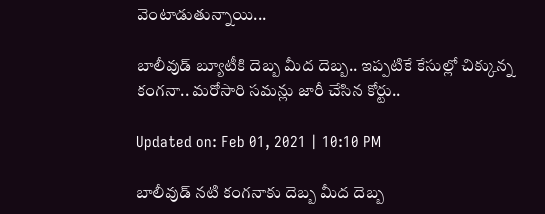వెంటాడుతున్నాయి...

బాలీవుడ్ బ్యూటీకి దెబ్బ మీద దెబ్బ.. ఇప్పటికే కేసుల్లో చిక్కున్న కంగనా.. మరోసారి సమన్లు జారీ చేసిన కోర్టు..

Updated on: Feb 01, 2021 | 10:10 PM

బాలీవుడ్ నటి కంగనాకు దెబ్బ మీద దెబ్బ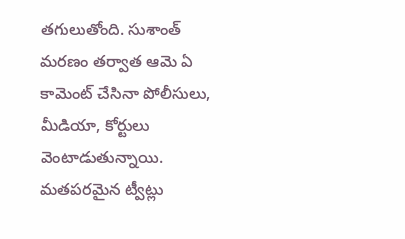తగులుతోంది. సుశాంత్ మరణం తర్వాత ఆమె ఏ కామెంట్ చేసినా పోలీసులు, మీడియా, కోర్టులు వెంటాడుతున్నాయి. మతపరమైన ట్వీట్లు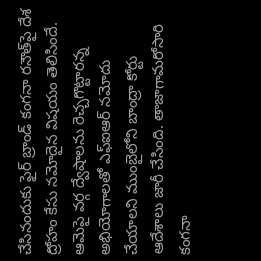చేసినందుకు ఫైర్ బ్రాండ్ కంగనా రనౌత్‌పై దేశ ద్రోహం కేసు నమోదైన విషయం తెలిసిందే. ఆమెపై వర్గ ద్వేషాలను రెచ్చగొట్టారన్న అభియోగాలతో ఎఫ్ఐఆర్ నమోదు చేయాలని ముంబైలోని బాంద్రా కోర్టు ఆదేశాలు జారీ చేసింది. తాజాగామరోసారి కంగనా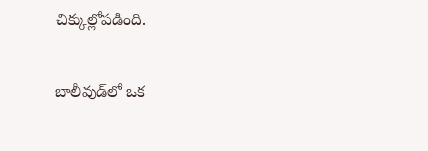చిక్కుల్లోపడింది.

బాలీవుడ్‌లో ఒక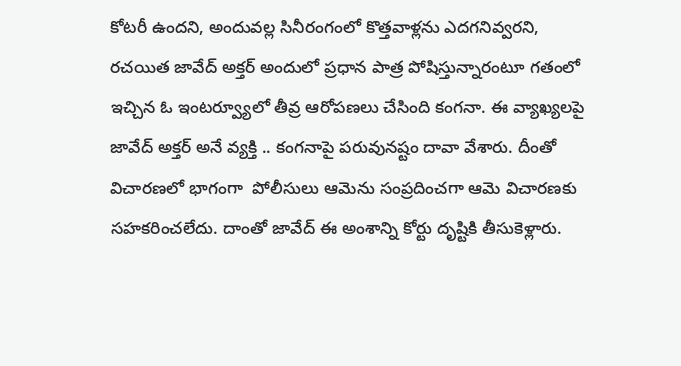కోటరీ ఉందని, అందువల్ల సినీరంగంలో కొత్తవాళ్లను ఎదగనివ్వరని, రచయిత జావేద్‌ అక్తర్‌ అందులో ప్రధాన పాత్ర పోషిస్తున్నారంటూ గతంలో ఇచ్చిన ఓ ఇంటర్వ్యూలో తీవ్ర ఆరోపణలు చేసింది కంగనా. ఈ వ్యాఖ్యలపై  జావేద్‌ అక్తర్‌ అనే వ్యక్తి .. కంగనాపై పరువునష్టం దావా వేశారు. దీంతో విచారణలో భాగంగా  పోలీసులు ఆమెను సంప్రదించగా ఆమె విచారణకు సహకరించలేదు. దాంతో జావేద్‌ ఈ అంశాన్ని కోర్టు దృష్టికి తీసుకెళ్లారు.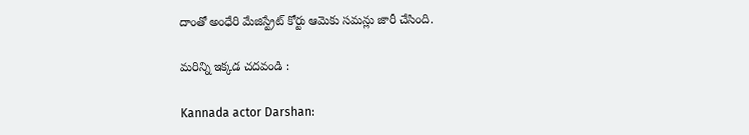దాంతో అంధేరి మేజిస్ట్రేట్‌ కోర్టు ఆమెకు సమన్లు జారీ చేసింది.

మరిన్ని ఇక్కడ చదవండి :

Kannada actor Darshan: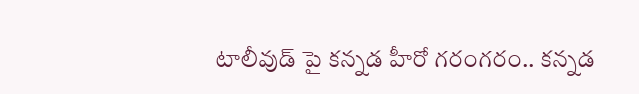టాలీవుడ్ పై కన్నడ హీరో గరంగరం.. కన్నడ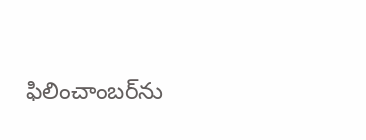ఫిలించాంబర్‌‌‌‌ను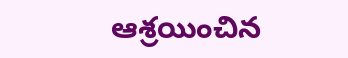ఆశ్రయించిన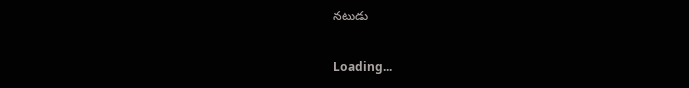నటుడు

Loading...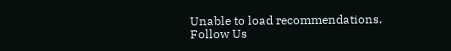Unable to load recommendations.
Follow Us